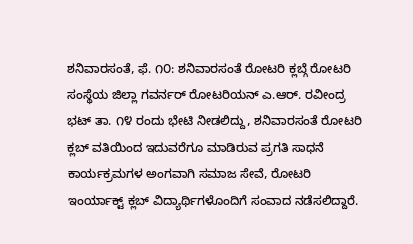ಶನಿವಾರಸಂತೆ, ಫೆ. ೧೦: ಶನಿವಾರಸಂತೆ ರೋಟರಿ ಕ್ಲಬ್ಗೆ ರೋಟರಿ ಸಂಸ್ಥೆಯ ಜಿಲ್ಲಾ ಗವರ್ನರ್ ರೋಟರಿಯನ್ ಎ.ಆರ್. ರವೀಂದ್ರ ಭಟ್ ತಾ. ೧೪ ರಂದು ಭೇಟಿ ನೀಡಲಿದ್ದು, ಶನಿವಾರಸಂತೆ ರೋಟರಿ ಕ್ಲಬ್ ವತಿಯಿಂದ ಇದುವರೆಗೂ ಮಾಡಿರುವ ಪ್ರಗತಿ ಸಾಧನೆ ಕಾರ್ಯಕ್ರಮಗಳ ಅಂಗವಾಗಿ ಸಮಾಜ ಸೇವೆ, ರೋಟರಿ ಇಂರ್ಯಾಕ್ಟ್ ಕ್ಲಬ್ ವಿದ್ಯಾರ್ಥಿಗಳೊಂದಿಗೆ ಸಂವಾದ ನಡೆಸಲಿದ್ದಾರೆ.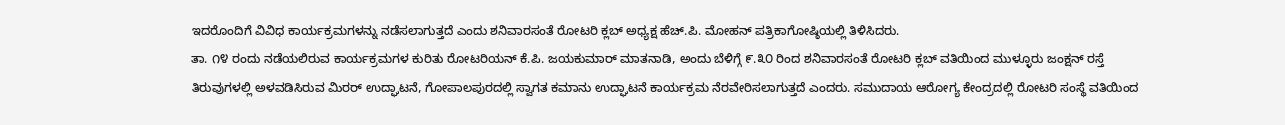ಇದರೊಂದಿಗೆ ವಿವಿಧ ಕಾರ್ಯಕ್ರಮಗಳನ್ನು ನಡೆಸಲಾಗುತ್ತದೆ ಎಂದು ಶನಿವಾರಸಂತೆ ರೋಟರಿ ಕ್ಲಬ್ ಅಧ್ಯಕ್ಷ ಹೆಚ್.ಪಿ. ಮೋಹನ್ ಪತ್ರಿಕಾಗೋಷ್ಠಿಯಲ್ಲಿ ತಿಳಿಸಿದರು.
ತಾ. ೧೪ ರಂದು ನಡೆಯಲಿರುವ ಕಾರ್ಯಕ್ರಮಗಳ ಕುರಿತು ರೋಟರಿಯನ್ ಕೆ.ಪಿ. ಜಯಕುಮಾರ್ ಮಾತನಾಡಿ, ಅಂದು ಬೆಳಿಗ್ಗೆ ೯.೩೦ ರಿಂದ ಶನಿವಾರಸಂತೆ ರೋಟರಿ ಕ್ಲಬ್ ವತಿಯಿಂದ ಮುಳ್ಳೂರು ಜಂಕ್ಷನ್ ರಸ್ತೆ ತಿರುವುಗಳಲ್ಲಿ ಅಳವಡಿಸಿರುವ ಮಿರರ್ ಉದ್ಘಾಟನೆ, ಗೋಪಾಲಪುರದಲ್ಲಿ ಸ್ವಾಗತ ಕಮಾನು ಉದ್ಘಾಟನೆ ಕಾರ್ಯಕ್ರಮ ನೆರವೇರಿಸಲಾಗುತ್ತದೆ ಎಂದರು. ಸಮುದಾಯ ಆರೋಗ್ಯ ಕೇಂದ್ರದಲ್ಲಿ ರೋಟರಿ ಸಂಸ್ಥೆ ವತಿಯಿಂದ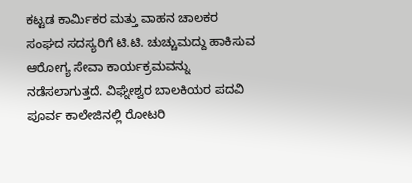ಕಟ್ಟಡ ಕಾರ್ಮಿಕರ ಮತ್ತು ವಾಹನ ಚಾಲಕರ ಸಂಘದ ಸದಸ್ಯರಿಗೆ ಟಿ.ಟಿ. ಚುಚ್ಚುಮದ್ದು ಹಾಕಿಸುವ ಆರೋಗ್ಯ ಸೇವಾ ಕಾರ್ಯಕ್ರಮವನ್ನು ನಡೆಸಲಾಗುತ್ತದೆ. ವಿಘ್ನೇಶ್ವರ ಬಾಲಕಿಯರ ಪದವಿ ಪೂರ್ವ ಕಾಲೇಜಿನಲ್ಲಿ ರೋಟರಿ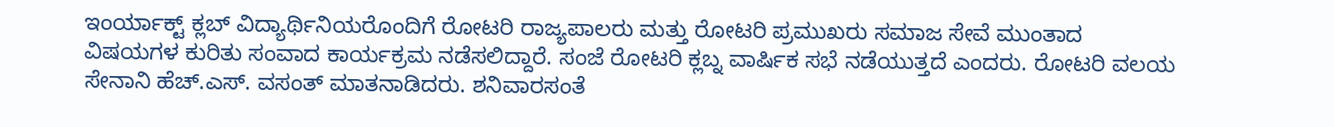ಇಂರ್ಯಾಕ್ಟ್ ಕ್ಲಬ್ ವಿದ್ಯಾರ್ಥಿನಿಯರೊಂದಿಗೆ ರೋಟರಿ ರಾಜ್ಯಪಾಲರು ಮತ್ತು ರೋಟರಿ ಪ್ರಮುಖರು ಸಮಾಜ ಸೇವೆ ಮುಂತಾದ ವಿಷಯಗಳ ಕುರಿತು ಸಂವಾದ ಕಾರ್ಯಕ್ರಮ ನಡೆಸಲಿದ್ದಾರೆ. ಸಂಜೆ ರೋಟರಿ ಕ್ಲಬ್ನ ವಾರ್ಷಿಕ ಸಭೆ ನಡೆಯುತ್ತದೆ ಎಂದರು. ರೋಟರಿ ವಲಯ ಸೇನಾನಿ ಹೆಚ್.ಎಸ್. ವಸಂತ್ ಮಾತನಾಡಿದರು. ಶನಿವಾರಸಂತೆ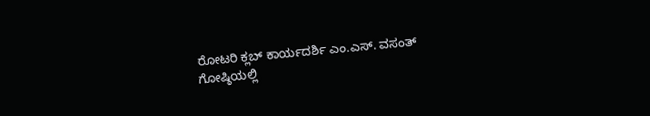ರೋಟರಿ ಕ್ಲಬ್ ಕಾರ್ಯದರ್ಶಿ ಎಂ.ಎಸ್. ವಸಂತ್ ಗೋಷ್ಠಿಯಲ್ಲಿ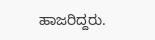ಹಾಜರಿದ್ದರು.